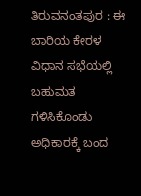ತಿರುವನಂತಪುರ : ಈ ಬಾರಿಯ ಕೇರಳ ವಿಧಾನ ಸಭೆಯಲ್ಲಿ ಬಹುಮತ ಗಳಿಸಿಕೊಂಡು ಅಧಿಕಾರಕ್ಕೆ ಬಂದ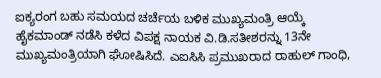ಐಕ್ಯರಂಗ ಬಹು ಸಮಯದ ಚರ್ಚೆಯ ಬಳಿಕ ಮುಖ್ಯಮಂತ್ರಿ ಆಯ್ಕೆ ಹೈಕಮಾಂಡ್ ನಡೆಸಿ ಕಳೆದ ವಿಪಕ್ಷ ನಾಯಕ ವಿ.ಡಿ.ಸತೀಶರನ್ನು 13ನೇ ಮುಖ್ಯಮಂತ್ರಿಯಾಗಿ ಘೋಷಿಸಿದೆ. ಎಐಸಿಸಿ ಪ್ರಮುಖರಾದ ರಾಹುಲ್ ಗಾಂಧಿ,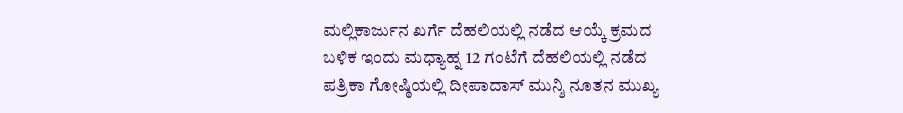ಮಲ್ಲಿಕಾರ್ಜುನ ಖರ್ಗೆ ದೆಹಲಿಯಲ್ಲಿ ನಡೆದ ಆಯ್ಕೆ ಕ್ರಮದ ಬಳಿಕ ಇಂದು ಮಧ್ಯಾಹ್ನ 12 ಗಂಟೆಗೆ ದೆಹಲಿಯಲ್ಲಿ ನಡೆದ ಪತ್ರಿಕಾ ಗೋಷ್ಠಿಯಲ್ಲಿ ದೀಪಾದಾಸ್ ಮುನ್ಶಿ ನೂತನ ಮುಖ್ಯ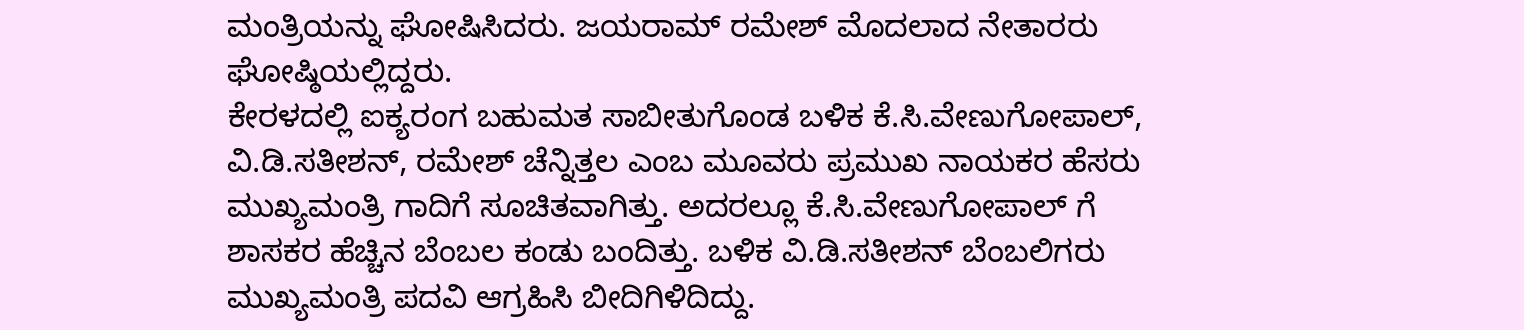ಮಂತ್ರಿಯನ್ನು ಘೋಷಿಸಿದರು. ಜಯರಾಮ್ ರಮೇಶ್ ಮೊದಲಾದ ನೇತಾರರು ಘೋಷ್ಠಿಯಲ್ಲಿದ್ದರು.
ಕೇರಳದಲ್ಲಿ ಐಕ್ಯರಂಗ ಬಹುಮತ ಸಾಬೀತುಗೊಂಡ ಬಳಿಕ ಕೆ.ಸಿ.ವೇಣುಗೋಪಾಲ್, ವಿ.ಡಿ.ಸತೀಶನ್, ರಮೇಶ್ ಚೆನ್ನಿತ್ತಲ ಎಂಬ ಮೂವರು ಪ್ರಮುಖ ನಾಯಕರ ಹೆಸರು ಮುಖ್ಯಮಂತ್ರಿ ಗಾದಿಗೆ ಸೂಚಿತವಾಗಿತ್ತು. ಅದರಲ್ಲೂ ಕೆ.ಸಿ.ವೇಣುಗೋಪಾಲ್ ಗೆ ಶಾಸಕರ ಹೆಚ್ಚಿನ ಬೆಂಬಲ ಕಂಡು ಬಂದಿತ್ತು. ಬಳಿಕ ವಿ.ಡಿ.ಸತೀಶನ್ ಬೆಂಬಲಿಗರು ಮುಖ್ಯಮಂತ್ರಿ ಪದವಿ ಆಗ್ರಹಿಸಿ ಬೀದಿಗಿಳಿದಿದ್ದು.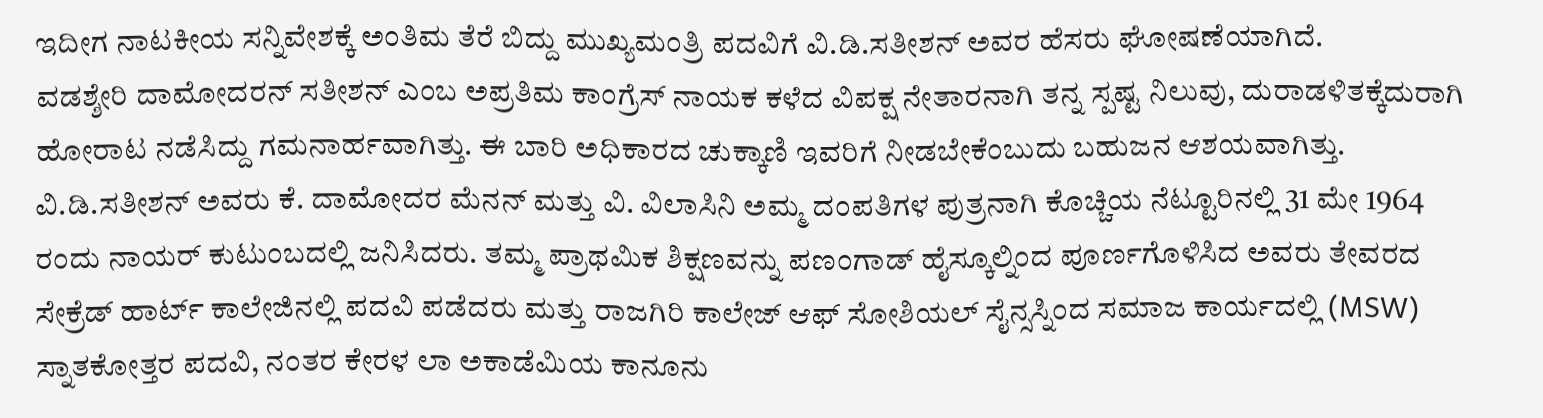ಇದೀಗ ನಾಟಕೀಯ ಸನ್ನಿವೇಶಕ್ಕೆ ಅಂತಿಮ ತೆರೆ ಬಿದ್ದು ಮುಖ್ಯಮಂತ್ರಿ ಪದವಿಗೆ ವಿ.ಡಿ.ಸತೀಶನ್ ಅವರ ಹೆಸರು ಘೋಷಣೆಯಾಗಿದೆ.
ವಡಶ್ಶೇರಿ ದಾಮೋದರನ್ ಸತೀಶನ್ ಎಂಬ ಅಪ್ರತಿಮ ಕಾಂಗ್ರೆಸ್ ನಾಯಕ ಕಳೆದ ವಿಪಕ್ಷ ನೇತಾರನಾಗಿ ತನ್ನ ಸ್ಪಷ್ಟ ನಿಲುವು, ದುರಾಡಳಿತಕ್ಕೆದುರಾಗಿ ಹೋರಾಟ ನಡೆಸಿದ್ದು ಗಮನಾರ್ಹವಾಗಿತ್ತು. ಈ ಬಾರಿ ಅಧಿಕಾರದ ಚುಕ್ಕಾಣಿ ಇವರಿಗೆ ನೀಡಬೇಕೆಂಬುದು ಬಹುಜನ ಆಶಯವಾಗಿತ್ತು. ವಿ.ಡಿ.ಸತೀಶನ್ ಅವರು ಕೆ. ದಾಮೋದರ ಮೆನನ್ ಮತ್ತು ವಿ. ವಿಲಾಸಿನಿ ಅಮ್ಮ ದಂಪತಿಗಳ ಪುತ್ರನಾಗಿ ಕೊಚ್ಚಿಯ ನೆಟ್ಟೂರಿನಲ್ಲಿ 31 ಮೇ 1964 ರಂದು ನಾಯರ್ ಕುಟುಂಬದಲ್ಲಿ ಜನಿಸಿದರು. ತಮ್ಮ ಪ್ರಾಥಮಿಕ ಶಿಕ್ಷಣವನ್ನು ಪಣಂಗಾಡ್ ಹೈಸ್ಕೂಲ್ನಿಂದ ಪೂರ್ಣಗೊಳಿಸಿದ ಅವರು ತೇವರದ ಸೇಕ್ರೆಡ್ ಹಾರ್ಟ್ ಕಾಲೇಜಿನಲ್ಲಿ ಪದವಿ ಪಡೆದರು ಮತ್ತು ರಾಜಗಿರಿ ಕಾಲೇಜ್ ಆಫ್ ಸೋಶಿಯಲ್ ಸೈನ್ಸಸ್ನಿಂದ ಸಮಾಜ ಕಾರ್ಯದಲ್ಲಿ (MSW) ಸ್ನಾತಕೋತ್ತರ ಪದವಿ, ನಂತರ ಕೇರಳ ಲಾ ಅಕಾಡೆಮಿಯ ಕಾನೂನು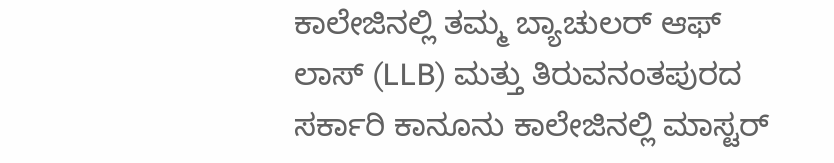ಕಾಲೇಜಿನಲ್ಲಿ ತಮ್ಮ ಬ್ಯಾಚುಲರ್ ಆಫ್ ಲಾಸ್ (LLB) ಮತ್ತು ತಿರುವನಂತಪುರದ ಸರ್ಕಾರಿ ಕಾನೂನು ಕಾಲೇಜಿನಲ್ಲಿ ಮಾಸ್ಟರ್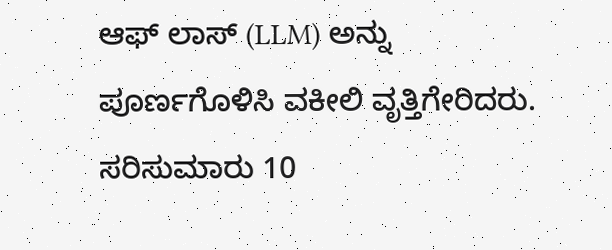ಆಫ್ ಲಾಸ್ (LLM) ಅನ್ನು ಪೂರ್ಣಗೊಳಿಸಿ ವಕೀಲಿ ವೃತ್ತಿಗೇರಿದರು. ಸರಿಸುಮಾರು 10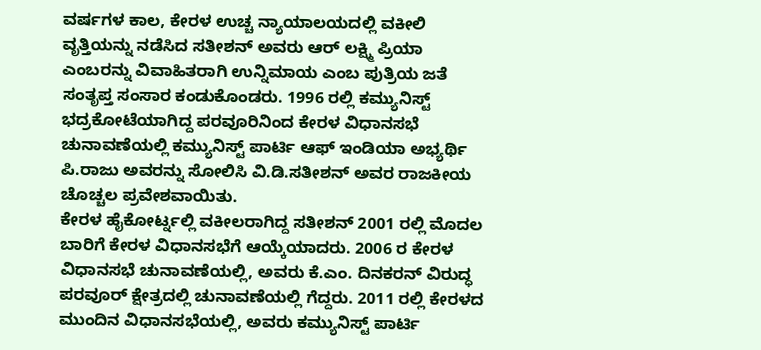ವರ್ಷಗಳ ಕಾಲ, ಕೇರಳ ಉಚ್ಚ ನ್ಯಾಯಾಲಯದಲ್ಲಿ ವಕೀಲಿ ವೃತ್ತಿಯನ್ನು ನಡೆಸಿದ ಸತೀಶನ್ ಅವರು ಆರ್ ಲಕ್ಷ್ಮಿ ಪ್ರಿಯಾ ಎಂಬರನ್ನು ವಿವಾಹಿತರಾಗಿ ಉನ್ನಿಮಾಯ ಎಂಬ ಪುತ್ರಿಯ ಜತೆ ಸಂತೃಪ್ತ ಸಂಸಾರ ಕಂಡುಕೊಂಡರು. 1996 ರಲ್ಲಿ ಕಮ್ಯುನಿಸ್ಟ್ ಭದ್ರಕೋಟೆಯಾಗಿದ್ದ ಪರವೂರಿನಿಂದ ಕೇರಳ ವಿಧಾನಸಭೆ ಚುನಾವಣೆಯಲ್ಲಿ ಕಮ್ಯುನಿಸ್ಟ್ ಪಾರ್ಟಿ ಆಫ್ ಇಂಡಿಯಾ ಅಭ್ಯರ್ಥಿ ಪಿ.ರಾಜು ಅವರನ್ನು ಸೋಲಿಸಿ ವಿ.ಡಿ.ಸತೀಶನ್ ಅವರ ರಾಜಕೀಯ ಚೊಚ್ಚಲ ಪ್ರವೇಶವಾಯಿತು.
ಕೇರಳ ಹೈಕೋರ್ಟ್ನಲ್ಲಿ ವಕೀಲರಾಗಿದ್ದ ಸತೀಶನ್ 2001 ರಲ್ಲಿ ಮೊದಲ ಬಾರಿಗೆ ಕೇರಳ ವಿಧಾನಸಭೆಗೆ ಆಯ್ಕೆಯಾದರು. 2006 ರ ಕೇರಳ ವಿಧಾನಸಭೆ ಚುನಾವಣೆಯಲ್ಲಿ, ಅವರು ಕೆ.ಎಂ. ದಿನಕರನ್ ವಿರುದ್ಧ ಪರವೂರ್ ಕ್ಷೇತ್ರದಲ್ಲಿ ಚುನಾವಣೆಯಲ್ಲಿ ಗೆದ್ದರು. 2011 ರಲ್ಲಿ ಕೇರಳದ ಮುಂದಿನ ವಿಧಾನಸಭೆಯಲ್ಲಿ, ಅವರು ಕಮ್ಯುನಿಸ್ಟ್ ಪಾರ್ಟಿ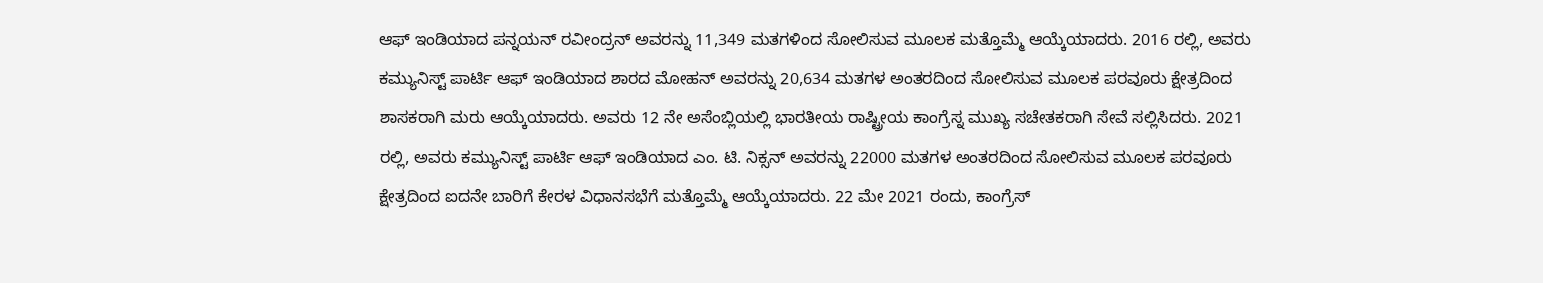ಆಫ್ ಇಂಡಿಯಾದ ಪನ್ನಯನ್ ರವೀಂದ್ರನ್ ಅವರನ್ನು 11,349 ಮತಗಳಿಂದ ಸೋಲಿಸುವ ಮೂಲಕ ಮತ್ತೊಮ್ಮೆ ಆಯ್ಕೆಯಾದರು. 2016 ರಲ್ಲಿ, ಅವರು ಕಮ್ಯುನಿಸ್ಟ್ ಪಾರ್ಟಿ ಆಫ್ ಇಂಡಿಯಾದ ಶಾರದ ಮೋಹನ್ ಅವರನ್ನು 20,634 ಮತಗಳ ಅಂತರದಿಂದ ಸೋಲಿಸುವ ಮೂಲಕ ಪರವೂರು ಕ್ಷೇತ್ರದಿಂದ ಶಾಸಕರಾಗಿ ಮರು ಆಯ್ಕೆಯಾದರು. ಅವರು 12 ನೇ ಅಸೆಂಬ್ಲಿಯಲ್ಲಿ ಭಾರತೀಯ ರಾಷ್ಟ್ರೀಯ ಕಾಂಗ್ರೆಸ್ನ ಮುಖ್ಯ ಸಚೇತಕರಾಗಿ ಸೇವೆ ಸಲ್ಲಿಸಿದರು. 2021 ರಲ್ಲಿ, ಅವರು ಕಮ್ಯುನಿಸ್ಟ್ ಪಾರ್ಟಿ ಆಫ್ ಇಂಡಿಯಾದ ಎಂ. ಟಿ. ನಿಕ್ಸನ್ ಅವರನ್ನು 22000 ಮತಗಳ ಅಂತರದಿಂದ ಸೋಲಿಸುವ ಮೂಲಕ ಪರವೂರು ಕ್ಷೇತ್ರದಿಂದ ಐದನೇ ಬಾರಿಗೆ ಕೇರಳ ವಿಧಾನಸಭೆಗೆ ಮತ್ತೊಮ್ಮೆ ಆಯ್ಕೆಯಾದರು. 22 ಮೇ 2021 ರಂದು, ಕಾಂಗ್ರೆಸ್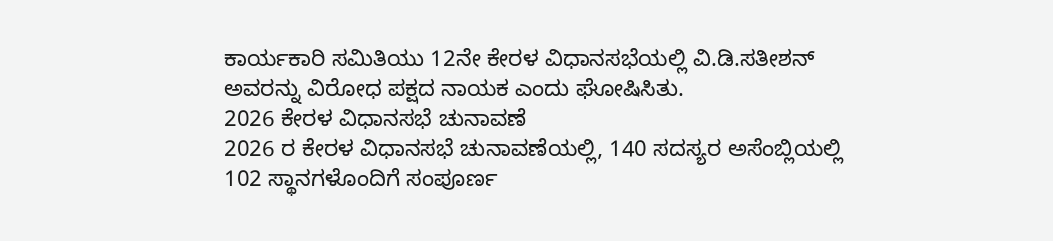ಕಾರ್ಯಕಾರಿ ಸಮಿತಿಯು 12ನೇ ಕೇರಳ ವಿಧಾನಸಭೆಯಲ್ಲಿ ವಿ.ಡಿ.ಸತೀಶನ್ ಅವರನ್ನು ವಿರೋಧ ಪಕ್ಷದ ನಾಯಕ ಎಂದು ಘೋಷಿಸಿತು.
2026 ಕೇರಳ ವಿಧಾನಸಭೆ ಚುನಾವಣೆ
2026 ರ ಕೇರಳ ವಿಧಾನಸಭೆ ಚುನಾವಣೆಯಲ್ಲಿ, 140 ಸದಸ್ಯರ ಅಸೆಂಬ್ಲಿಯಲ್ಲಿ 102 ಸ್ಥಾನಗಳೊಂದಿಗೆ ಸಂಪೂರ್ಣ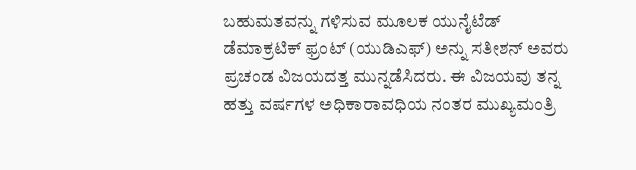ಬಹುಮತವನ್ನು ಗಳಿಸುವ ಮೂಲಕ ಯುನೈಟೆಡ್ ಡೆಮಾಕ್ರಟಿಕ್ ಫ್ರಂಟ್ (ಯುಡಿಎಫ್) ಅನ್ನು ಸತೀಶನ್ ಅವರು ಪ್ರಚಂಡ ವಿಜಯದತ್ತ ಮುನ್ನಡೆಸಿದರು. ಈ ವಿಜಯವು ತನ್ನ ಹತ್ತು ವರ್ಷಗಳ ಅಧಿಕಾರಾವಧಿಯ ನಂತರ ಮುಖ್ಯಮಂತ್ರಿ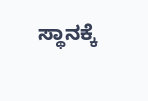ಸ್ಥಾನಕ್ಕೆ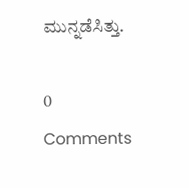ಮುನ್ನಡೆಸಿತ್ತು.

0 Comments